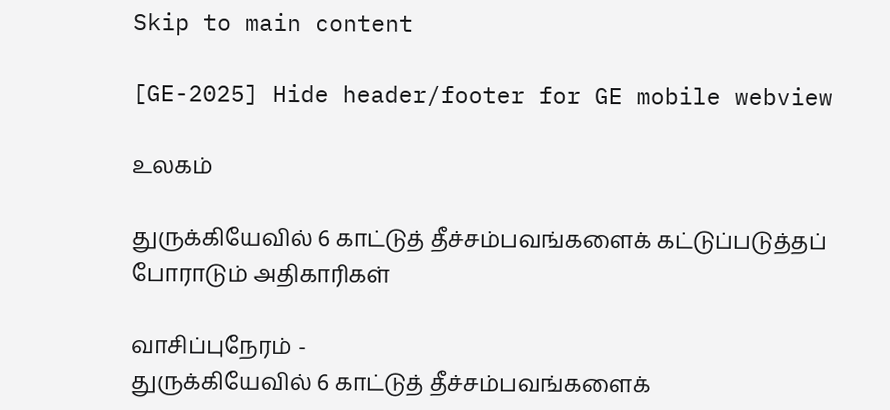Skip to main content

[GE-2025] Hide header/footer for GE mobile webview

உலகம்

துருக்கியேவில் 6 காட்டுத் தீச்சம்பவங்களைக் கட்டுப்படுத்தப் போராடும் அதிகாரிகள்

வாசிப்புநேரம் -
துருக்கியேவில் 6 காட்டுத் தீச்சம்பவங்களைக்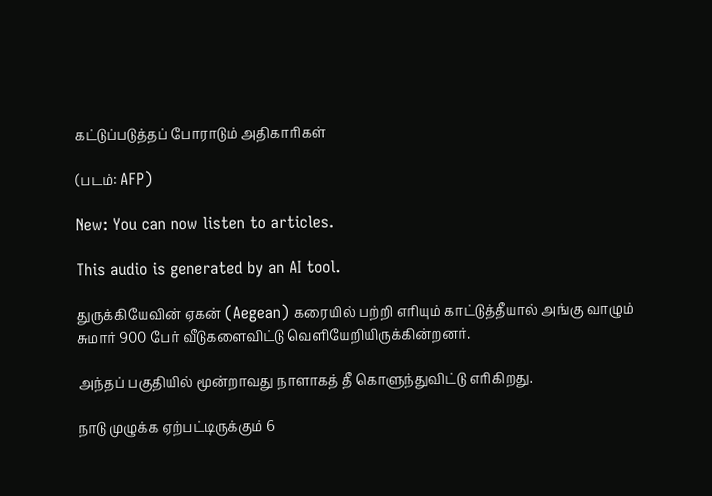கட்டுப்படுத்தப் போராடும் அதிகாரிகள்

(படம்: AFP)

New: You can now listen to articles.

This audio is generated by an AI tool.

துருக்கியேவின் ஏகன் (Aegean) கரையில் பற்றி எரியும் காட்டுத்தீயால் அங்கு வாழும் சுமார் 900 பேர் வீடுகளைவிட்டு வெளியேறியிருக்கின்றனர்.

அந்தப் பகுதியில் மூன்றாவது நாளாகத் தீ கொளுந்துவிட்டு எரிகிறது.

நாடு முழுக்க ஏற்பட்டிருக்கும் 6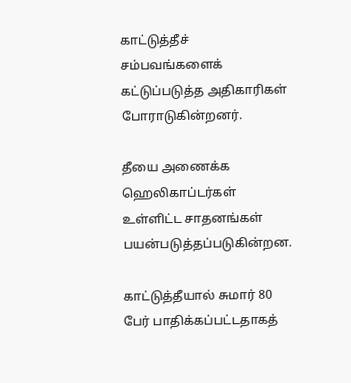காட்டுத்தீச் சம்பவங்களைக் கட்டுப்படுத்த அதிகாரிகள் போராடுகின்றனர்.

தீயை அணைக்க ஹெலிகாப்டர்கள் உள்ளிட்ட சாதனங்கள் பயன்படுத்தப்படுகின்றன.

காட்டுத்தீயால் சுமார் 80 பேர் பாதிக்கப்பட்டதாகத்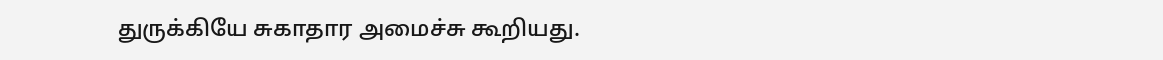துருக்கியே சுகாதார அமைச்சு கூறியது.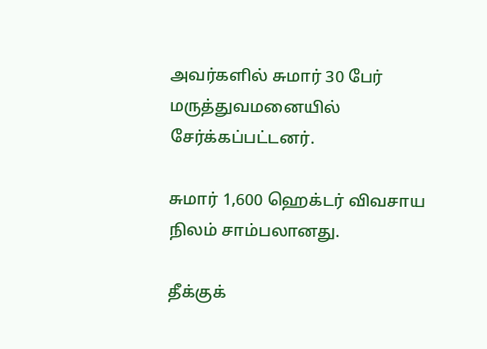அவர்களில் சுமார் 30 பேர் மருத்துவமனையில் சேர்க்கப்பட்டனர்.

சுமார் 1,600 ஹெக்டர் விவசாய நிலம் சாம்பலானது.

தீக்குக்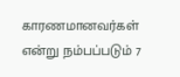காரணமானவர்கள் என்று நம்பப்படும் 7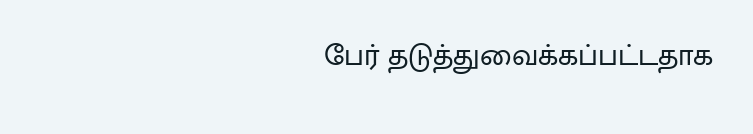பேர் தடுத்துவைக்கப்பட்டதாக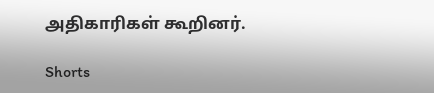அதிகாரிகள் கூறினர்.

Shorts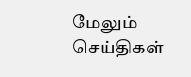மேலும் செய்திகள்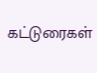கட்டுரைகள்